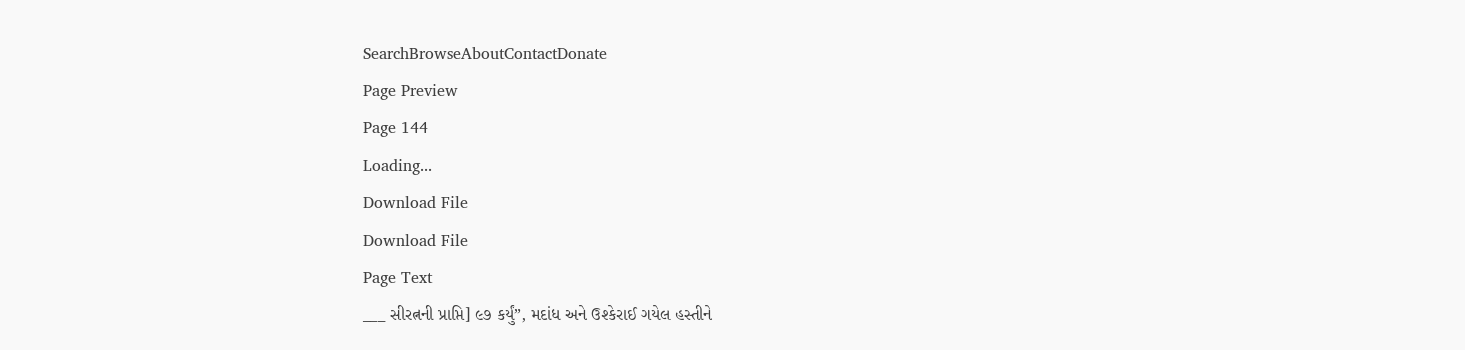SearchBrowseAboutContactDonate
Page Preview
Page 144
Loading...
Download File
Download File
Page Text
___ સીરત્નની પ્રાપ્તિ] ૯૭ કર્યું”, મદાંધ અને ઉશ્કેરાઈ ગયેલ હસ્તીને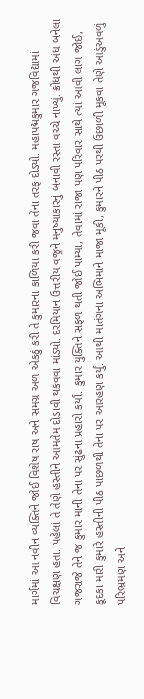માર્ગમાં આ નવીન વ્યક્તિને જોઈ વિશેષ રાષ અને સમગ્ર અળ એકઠું કરી તે કુમારના કાળિયા કરી જવા તેના તરફ દોડ્યો. મહાપદ્મકુમાર ગજવિદ્યામાં વિચક્ષણ હતા. પહેલાં તે તેણે હસ્તીને આમતેમ દોડાવી થકવવા માંડ્યો. દરમિયાન ઉત્તરીય વજ્રને મનુષ્યાકારનું બનાવી રસ્તા વચ્ચે નાખ્યું. ક્રોધથી અંધ બનેલા ગજરાજે તેને જ કુમાર માની તેના પર સુંઢના પ્રહારો કર્યાં. કુમાર યુક્તિને સફળ થતી જોઈ પામ્યા, તેવામાં રાજા પણ પરિવાર સાથે ત્યાં આવી લાગ જોઈ, કૂદકા મારી કુમારે હસ્તીની પીઠ પાછળથી તેના પર આરહણ કર્યું. આથી માતંગના અભિમાને માજા મૂકી, કુમારને પીઠ પરથી ઉછાળી મૂકવા તેણે આડુંઅવળું પરિભ્રમણ અને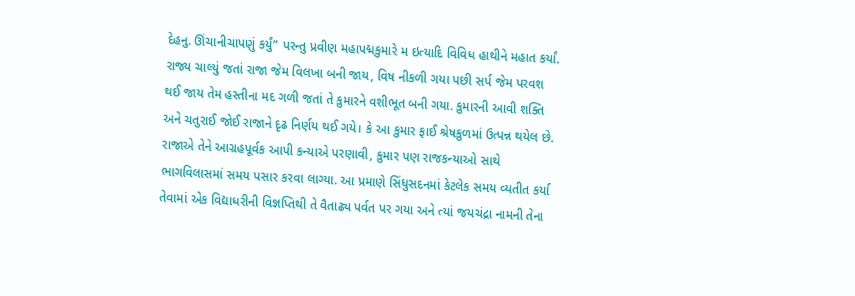દેહનુ. ઊંચાનીચાપણું કર્યું” પરન્તુ પ્રવીણ મહાપદ્મકુમારે મ ઇત્યાદિ વિવિધ હાથીને મહાત કર્યાં. રાજ્ય ચાલ્યું જતાં રાજા જેમ વિલખા બની જાય, વિષ નીકળી ગયા પછી સર્પ જેમ પરવશ થઈ જાય તેમ હસ્તીના મદ ગળી જતાં તે કુમારને વશીભૂત બની ગયા. કુમારની આવી શક્તિ અને ચતુરાઈ જોઈ રાજાને દૃઢ નિર્ણય થઈ ગયે। કે આ કુમાર ફાઈ શ્રેષકુળમાં ઉત્પન્ન થયેલ છે. રાજાએ તેને આગ્રહપૂર્વક આપી કન્યાએ પરણાવી, કુમાર પણ રાજકન્યાઓ સાથે ભાગવિલાસમાં સમય પસાર કરવા લાગ્યા. આ પ્રમાણે સિંધુસદનમાં કેટલેક સમય વ્યતીત કર્યા તેવામાં એક વિદ્યાધરીની વિજ્ઞપ્તિથી તે વૈતાઢ્ય પર્વત પર ગયા અને ત્યાં જયચંદ્રા નામની તેના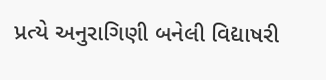પ્રત્યે અનુરાગિણી બનેલી વિદ્યાષરી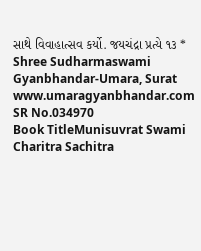સાથે વિવાહાત્સવ કર્યો. જયચંદ્રા પ્રત્યે ૧૩ * Shree Sudharmaswami Gyanbhandar-Umara, Surat www.umaragyanbhandar.com
SR No.034970
Book TitleMunisuvrat Swami Charitra Sachitra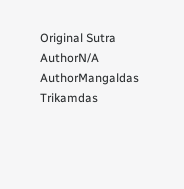Original Sutra AuthorN/A
AuthorMangaldas Trikamdas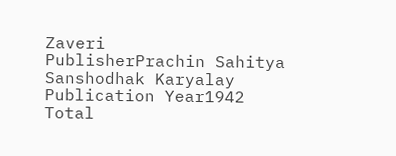Zaveri
PublisherPrachin Sahitya Sanshodhak Karyalay
Publication Year1942
Total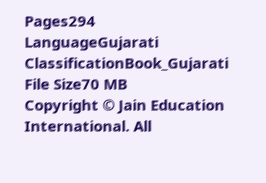Pages294
LanguageGujarati
ClassificationBook_Gujarati
File Size70 MB
Copyright © Jain Education International. All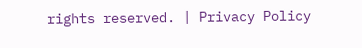rights reserved. | Privacy Policy